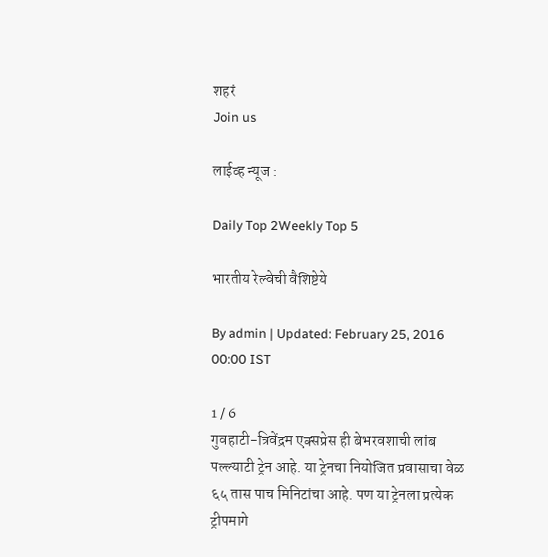शहरं
Join us

लाईव्ह न्यूज :

Daily Top 2Weekly Top 5

भारतीय रेल्वेची वैशिष्टेये

By admin | Updated: February 25, 2016 00:00 IST

1 / 6
गुवहाटी-त्रिवेंद्रम एक्सप्रेस ही बेभरवशाची लांब पल्ल्याटी ट्रेन आहे. या ट्रेनचा नियोजित प्रवासाचा वेळ ६५ तास पाच मिनिटांचा आहे. पण या ट्रेनला प्रत्येक ट्रीपमागे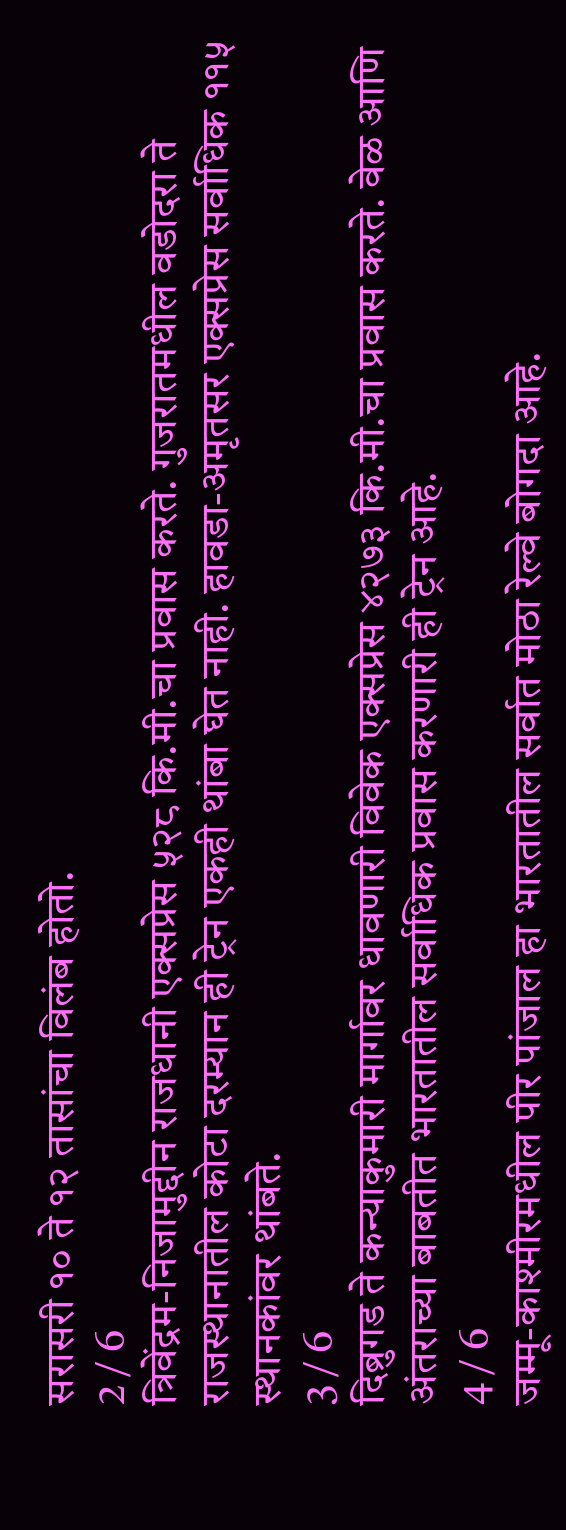सरासरी १० ते १२ तासांचा विलंब होतो.
2 / 6
त्रिवेंद्रम-निजामुद्दीन राजधानी एक्सप्रेस ५२८ कि.मी.चा प्रवास करते. गुजरातमधील वडोदरा ते राजस्थानातील कोटा दरम्यान ही ट्रेन एकही थांबा घेत नाही. हावडा-अमृतसर एक्सप्रेस सर्वाधिक ११५ स्थानकांवर थांबते.
3 / 6
दिब्रुगड ते कन्याकुमारी मार्गावर धावणारी विवेक एक्सप्रेस ४२७३ कि.मी.चा प्रवास करते. वेळ आणि अंतराच्या बाबतीत भारतातील सर्वाधिक प्रवास करणारी ही ट्रेन आहे.
4 / 6
जम्मू-काश्मीरमधील पीर पांजाल हा भारतातील सर्वात मोठा रेल्वे बोगदा आहे.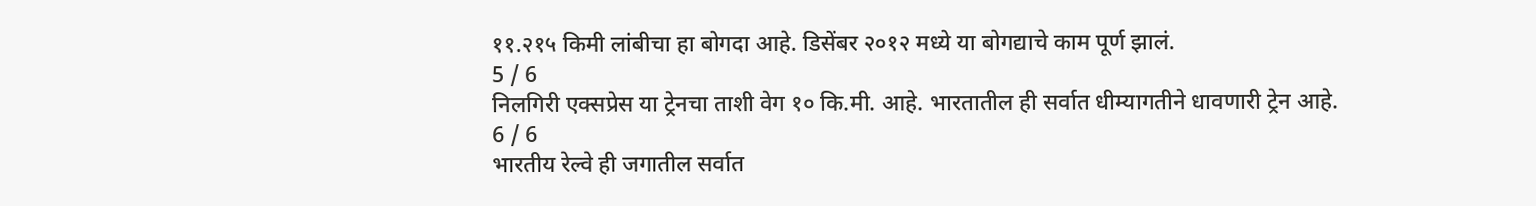११.२१५ किमी लांबीचा हा बोगदा आहे. डिसेंबर २०१२ मध्ये या बोगद्याचे काम पूर्ण झालं.
5 / 6
निलगिरी एक्सप्रेस या ट्रेनचा ताशी वेग १० कि.मी. आहे. भारतातील ही सर्वात धीम्यागतीने धावणारी ट्रेन आहे.
6 / 6
भारतीय रेल्वे ही जगातील सर्वात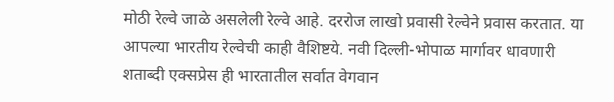मोठी रेल्वे जाळे असलेली रेल्वे आहे. दररोज लाखो प्रवासी रेल्वेने प्रवास करतात. या आपल्या भारतीय रेल्वेची काही वैशिष्टये. नवी दिल्ली-भोपाळ मार्गावर धावणारी शताब्दी एक्सप्रेस ही भारतातील सर्वात वेगवान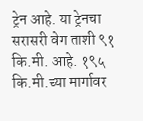ट्रेन आहे. या ट्रेनचा सरासरी वेग ताशी ९१ कि.मी. आहे. १९५ कि.मी.च्या मार्गावर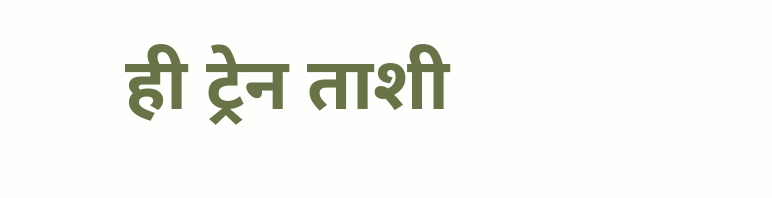ही ट्रेन ताशी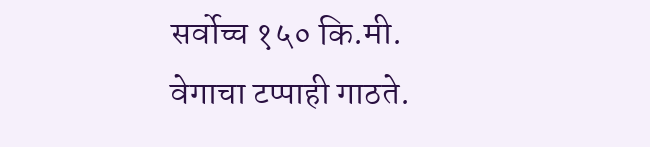सर्वोच्च १५० कि.मी. वेगाचा टप्पाही गाठते.